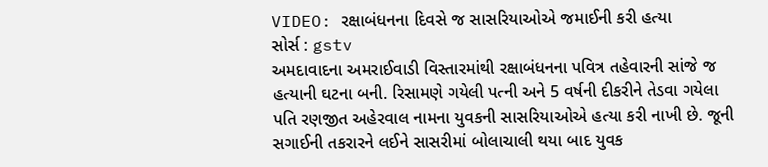VIDEO: રક્ષાબંધનના દિવસે જ સાસરિયાઓએ જમાઈની કરી હત્યા
સોર્સ : gstv
અમદાવાદના અમરાઈવાડી વિસ્તારમાંથી રક્ષાબંધનના પવિત્ર તહેવારની સાંજે જ હત્યાની ઘટના બની. રિસામણે ગયેલી પત્ની અને 5 વર્ષની દીકરીને તેડવા ગયેલા પતિ રણજીત અહેરવાલ નામના યુવકની સાસરિયાઓએ હત્યા કરી નાખી છે. જૂની સગાઈની તકરારને લઈને સાસરીમાં બોલાચાલી થયા બાદ યુવક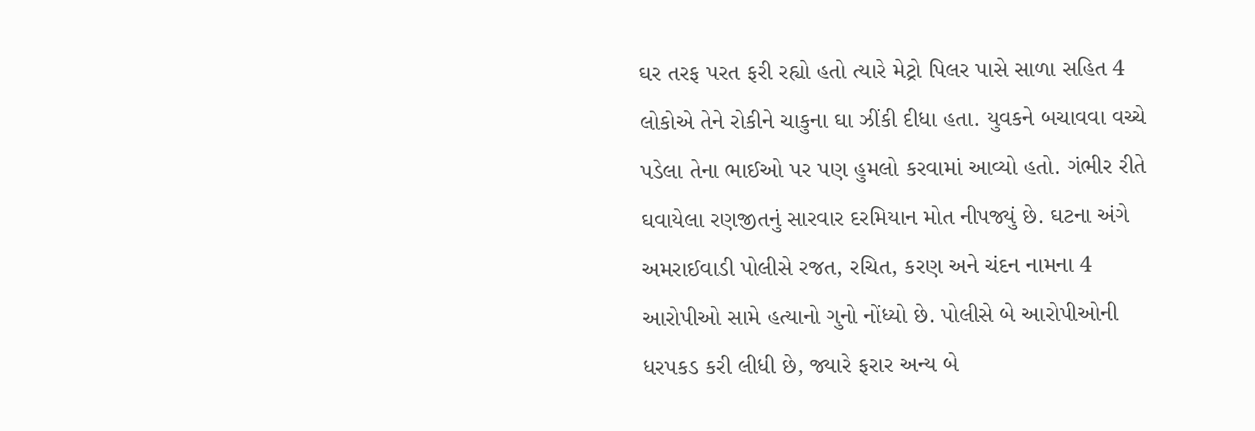ઘર તરફ પરત ફરી રહ્યો હતો ત્યારે મેટ્રો પિલર પાસે સાળા સહિત 4 લોકોએ તેને રોકીને ચાકુના ઘા ઝીંકી દીધા હતા. યુવકને બચાવવા વચ્ચે પડેલા તેના ભાઈઓ પર પણ હુમલો કરવામાં આવ્યો હતો. ગંભીર રીતે ઘવાયેલા રણજીતનું સારવાર દરમિયાન મોત નીપજ્યું છે. ઘટના અંગે અમરાઈવાડી પોલીસે રજત, રચિત, કરણ અને ચંદન નામના 4 આરોપીઓ સામે હત્યાનો ગુનો નોંધ્યો છે. પોલીસે બે આરોપીઓની ધરપકડ કરી લીધી છે, જ્યારે ફરાર અન્ય બે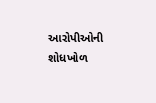આરોપીઓની શોધખોળ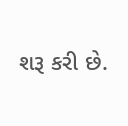શરૂ કરી છે.